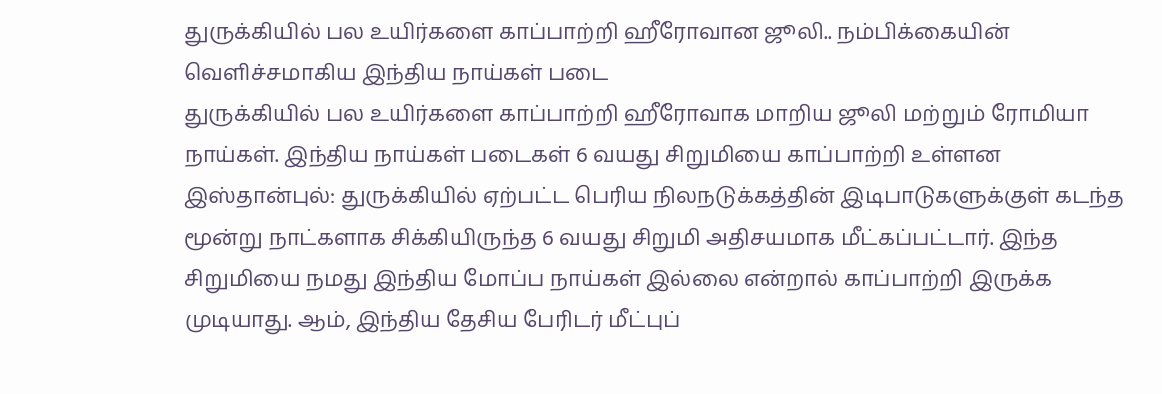துருக்கியில் பல உயிர்களை காப்பாற்றி ஹீரோவான ஜூலி.. நம்பிக்கையின் வெளிச்சமாகிய இந்திய நாய்கள் படை
துருக்கியில் பல உயிர்களை காப்பாற்றி ஹீரோவாக மாறிய ஜூலி மற்றும் ரோமியா நாய்கள். இந்திய நாய்கள் படைகள் 6 வயது சிறுமியை காப்பாற்றி உள்ளன
இஸ்தான்புல்: துருக்கியில் ஏற்பட்ட பெரிய நிலநடுக்கத்தின் இடிபாடுகளுக்குள் கடந்த மூன்று நாட்களாக சிக்கியிருந்த 6 வயது சிறுமி அதிசயமாக மீட்கப்பட்டார். இந்த சிறுமியை நமது இந்திய மோப்ப நாய்கள் இல்லை என்றால் காப்பாற்றி இருக்க முடியாது. ஆம், இந்திய தேசிய பேரிடர் மீட்புப்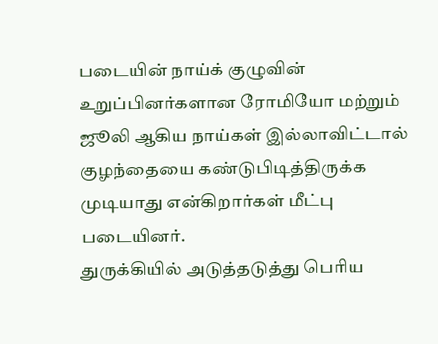படையின் நாய்க் குழுவின் உறுப்பினர்களான ரோமியோ மற்றும் ஜூலி ஆகிய நாய்கள் இல்லாவிட்டால் குழந்தையை கண்டுபிடித்திருக்க முடியாது என்கிறார்கள் மீட்பு படையினர்.
துருக்கியில் அடுத்தடுத்து பெரிய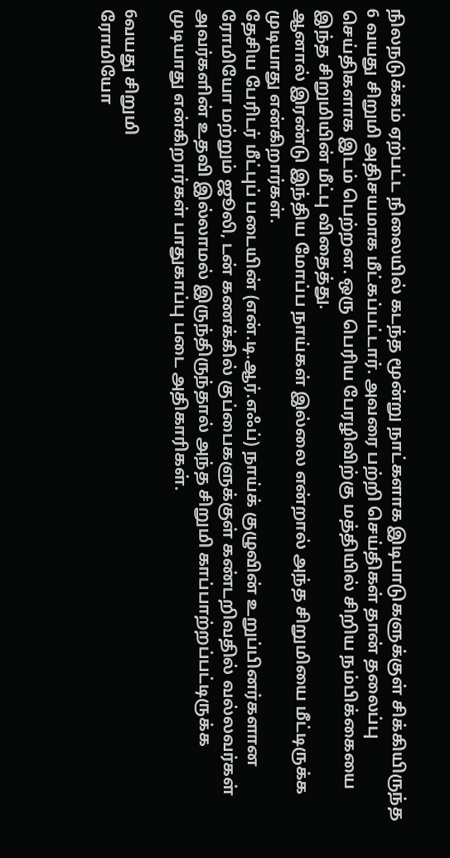நிலநடுக்கம் ஏற்பட்ட நிலையில் கடந்த மூன்று நாட்களாக இடிபாடுகளுக்குள் சிக்கியிருந்த 6 வயது சிறுமி அதிசயமாக மீட்கப்பட்டார். அவரை பற்றி செய்திகள் தான் தலைப்பு செய்திகளாக இடம் பெற்றன. ஒரு பெரிய பேரழிவிற்கு மத்தியில் சிறிய நம்பிக்கையை இந்த சிறுமியின் மீட்பு விதைத்து.
ஆனால் இரண்டு இந்திய மோப்ப நாய்கள் இல்லை என்றால் அந்த சிறுமியை மீட்டிருக்க முடியாது என்கிறார்கள்.
தேசிய பேரிடர் மீட்புப் படையின் (என்.டி.ஆர்.எஃப்) நாய்க் குழுவின் உறுப்பினர்களான ரோமியோ மற்றும் ஜூலி, டன் கணக்கில் குப்பைகளுக்குள் கண்டறிவதில் வல்லவர்கள் அவர்களின் உதவி இல்லாமல் இருந்திருந்தால் அந்த சிறுமி காப்பாற்றப்பட்டிருக்க முடியாது என்கிறார்கள் பாதுகாப்பு படை அதிகாரிகள்.

6வயது சிறுமி
ரோமியோ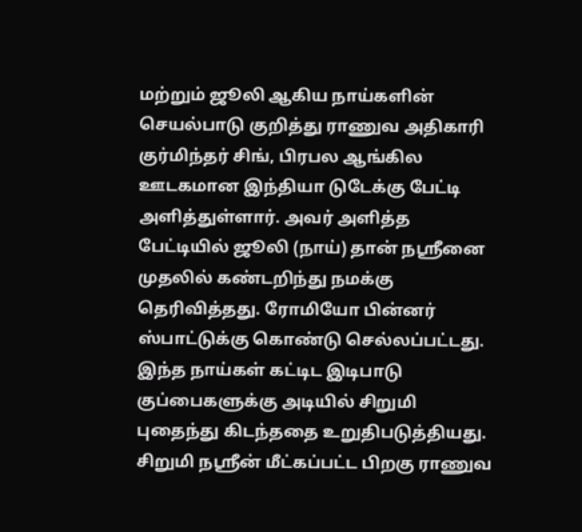மற்றும் ஜூலி ஆகிய நாய்களின் செயல்பாடு குறித்து ராணுவ அதிகாரி குர்மிந்தர் சிங், பிரபல ஆங்கில ஊடகமான இந்தியா டுடேக்கு பேட்டி அளித்துள்ளார். அவர் அளித்த பேட்டியில் ஜூலி (நாய்) தான் நஸ்ரீனை முதலில் கண்டறிந்து நமக்கு தெரிவித்தது. ரோமியோ பின்னர் ஸ்பாட்டுக்கு கொண்டு செல்லப்பட்டது. இந்த நாய்கள் கட்டிட இடிபாடு குப்பைகளுக்கு அடியில் சிறுமி புதைந்து கிடந்ததை உறுதிபடுத்தியது. சிறுமி நஸ்ரீன் மீட்கப்பட்ட பிறகு ராணுவ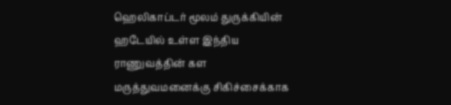ஹெலிகாப்டர் மூலம் துருக்கியின் ஹடேயில் உள்ள இந்திய ராணுவத்தின் கள மருத்துவமனைக்கு சிகிச்சைக்காக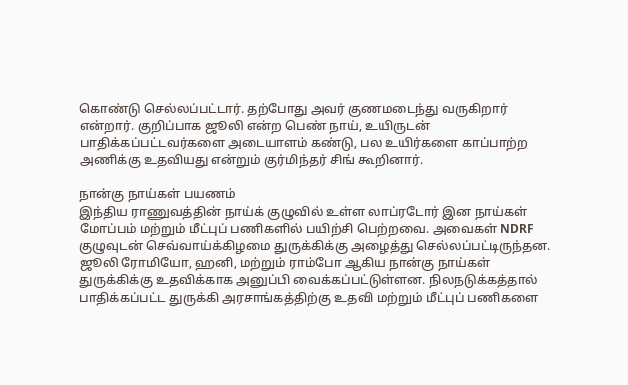கொண்டு செல்லப்பட்டார். தற்போது அவர் குணமடைந்து வருகிறார் என்றார். குறிப்பாக ஜூலி என்ற பெண் நாய், உயிருடன் பாதிக்கப்பட்டவர்களை அடையாளம் கண்டு, பல உயிர்களை காப்பாற்ற அணிக்கு உதவியது என்றும் குர்மிந்தர் சிங் கூறினார்.

நான்கு நாய்கள் பயணம்
இந்திய ராணுவத்தின் நாய்க் குழுவில் உள்ள லாப்ரடோர் இன நாய்கள் மோப்பம் மற்றும் மீட்புப் பணிகளில் பயிற்சி பெற்றவை. அவைகள் NDRF குழுவுடன் செவ்வாய்க்கிழமை துருக்கிக்கு அழைத்து செல்லப்பட்டிருந்தன. ஜூலி ரோமியோ, ஹனி, மற்றும் ராம்போ ஆகிய நான்கு நாய்கள் துருக்கிக்கு உதவிக்காக அனுப்பி வைக்கப்பட்டுள்ளன. நிலநடுக்கத்தால் பாதிக்கப்பட்ட துருக்கி அரசாங்கத்திற்கு உதவி மற்றும் மீட்புப் பணிகளை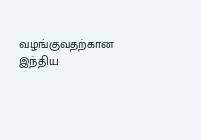வழங்குவதற்கான இந்திய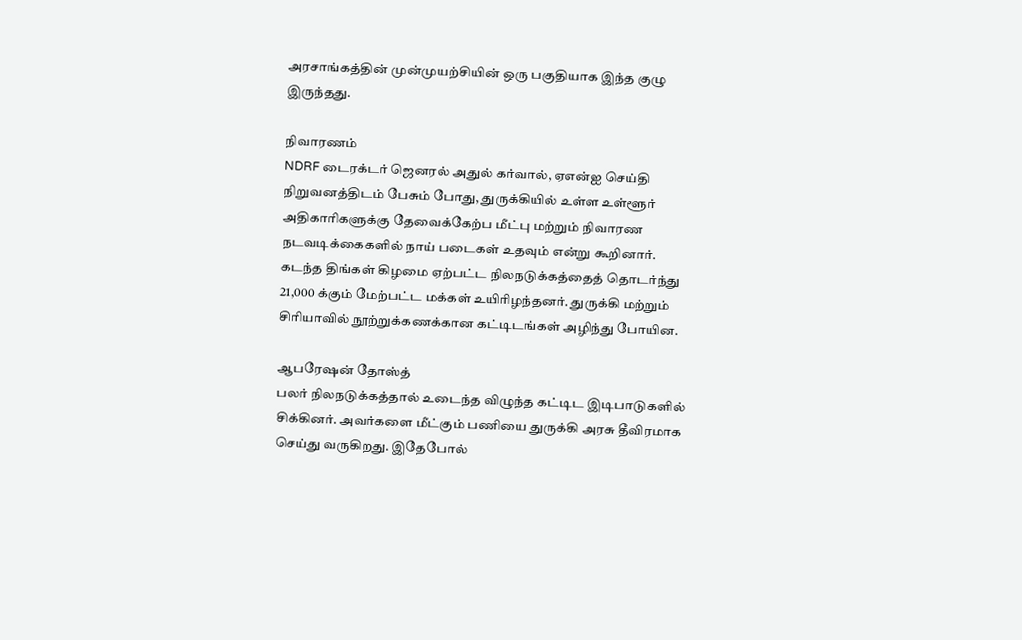அரசாங்கத்தின் முன்முயற்சியின் ஒரு பகுதியாக இந்த குழு இருந்தது.

நிவாரணம்
NDRF டைரக்டர் ஜெனரல் அதுல் கர்வால், ஏஎன்ஐ செய்தி நிறுவனத்திடம் பேசும் போது, துருக்கியில் உள்ள உள்ளூர் அதிகாரிகளுக்கு தேவைக்கேற்ப மீட்பு மற்றும் நிவாரண நடவடிக்கைகளில் நாய் படைகள் உதவும் என்று கூறினார்.
கடந்த திங்கள் கிழமை ஏற்பட்ட நிலநடுக்கத்தைத் தொடர்ந்து 21,000 க்கும் மேற்பட்ட மக்கள் உயிரிழந்தனர். துருக்கி மற்றும் சிரியாவில் நூற்றுக்கணக்கான கட்டிடங்கள் அழிந்து போயின.

ஆபரேஷன் தோஸ்த்
பலர் நிலநடுக்கத்தால் உடைந்த விழுந்த கட்டிட இடிபாடுகளில் சிக்கினர். அவர்களை மீட்கும் பணியை துருக்கி அரசு தீவிரமாக செய்து வருகிறது. இதேபோல்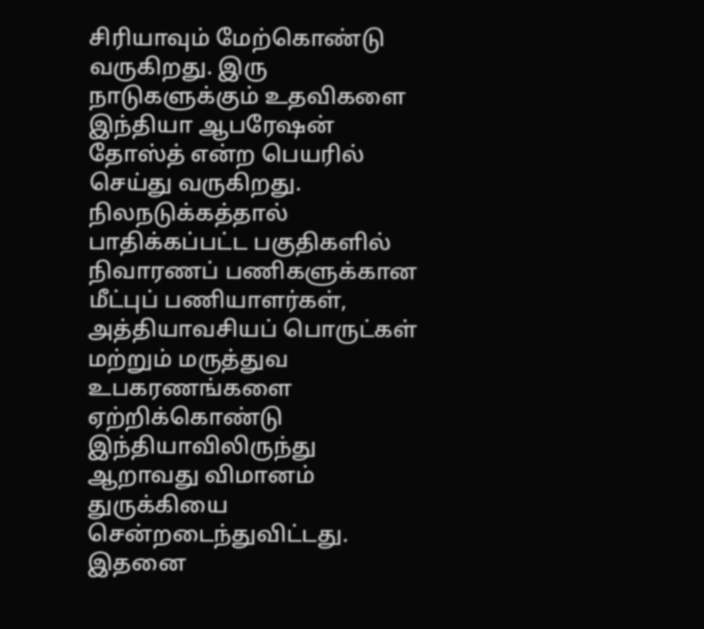சிரியாவும் மேற்கொண்டு வருகிறது. இரு நாடுகளுக்கும் உதவிகளை இந்தியா ஆபரேஷன் தோஸ்த் என்ற பெயரில் செய்து வருகிறது.
நிலநடுக்கத்தால் பாதிக்கப்பட்ட பகுதிகளில் நிவாரணப் பணிகளுக்கான மீட்புப் பணியாளர்கள், அத்தியாவசியப் பொருட்கள் மற்றும் மருத்துவ உபகரணங்களை ஏற்றிக்கொண்டு இந்தியாவிலிருந்து ஆறாவது விமானம் துருக்கியை சென்றடைந்துவிட்டது. இதனை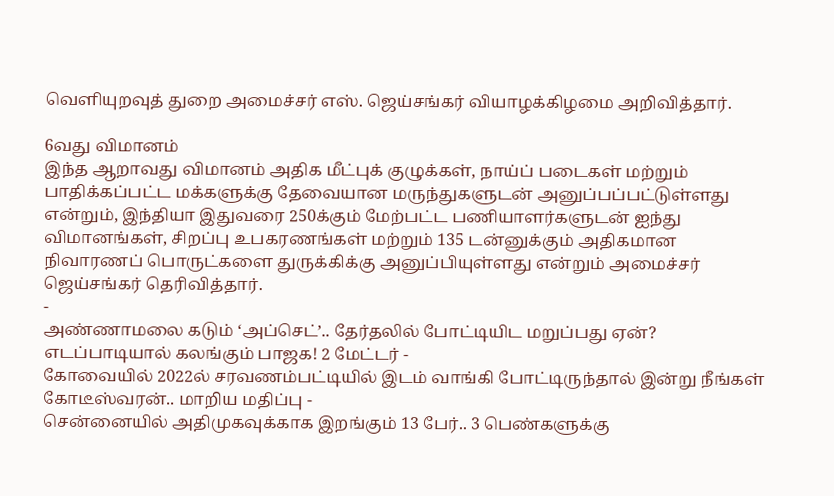வெளியுறவுத் துறை அமைச்சர் எஸ். ஜெய்சங்கர் வியாழக்கிழமை அறிவித்தார்.

6வது விமானம்
இந்த ஆறாவது விமானம் அதிக மீட்புக் குழுக்கள், நாய்ப் படைகள் மற்றும் பாதிக்கப்பட்ட மக்களுக்கு தேவையான மருந்துகளுடன் அனுப்பப்பட்டுள்ளது என்றும், இந்தியா இதுவரை 250க்கும் மேற்பட்ட பணியாளர்களுடன் ஐந்து விமானங்கள், சிறப்பு உபகரணங்கள் மற்றும் 135 டன்னுக்கும் அதிகமான நிவாரணப் பொருட்களை துருக்கிக்கு அனுப்பியுள்ளது என்றும் அமைச்சர் ஜெய்சங்கர் தெரிவித்தார்.
-
அண்ணாமலை கடும் ‘அப்செட்’.. தேர்தலில் போட்டியிட மறுப்பது ஏன்? எடப்பாடியால் கலங்கும் பாஜக! 2 மேட்டர் -
கோவையில் 2022ல் சரவணம்பட்டியில் இடம் வாங்கி போட்டிருந்தால் இன்று நீங்கள் கோடீஸ்வரன்.. மாறிய மதிப்பு -
சென்னையில் அதிமுகவுக்காக இறங்கும் 13 பேர்.. 3 பெண்களுக்கு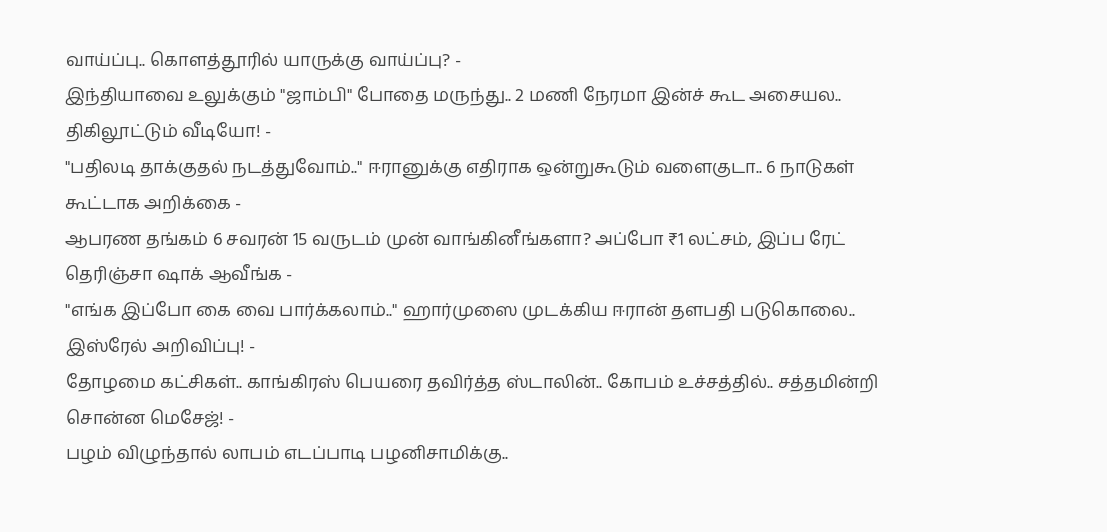வாய்ப்பு.. கொளத்தூரில் யாருக்கு வாய்ப்பு? -
இந்தியாவை உலுக்கும் "ஜாம்பி" போதை மருந்து.. 2 மணி நேரமா இன்ச் கூட அசையல.. திகிலூட்டும் வீடியோ! -
"பதிலடி தாக்குதல் நடத்துவோம்.." ஈரானுக்கு எதிராக ஒன்றுகூடும் வளைகுடா.. 6 நாடுகள் கூட்டாக அறிக்கை -
ஆபரண தங்கம் 6 சவரன் 15 வருடம் முன் வாங்கினீங்களா? அப்போ ₹1 லட்சம், இப்ப ரேட் தெரிஞ்சா ஷாக் ஆவீங்க -
"எங்க இப்போ கை வை பார்க்கலாம்.." ஹார்முஸை முடக்கிய ஈரான் தளபதி படுகொலை.. இஸ்ரேல் அறிவிப்பு! -
தோழமை கட்சிகள்.. காங்கிரஸ் பெயரை தவிர்த்த ஸ்டாலின்.. கோபம் உச்சத்தில்.. சத்தமின்றி சொன்ன மெசேஜ்! -
பழம் விழுந்தால் லாபம் எடப்பாடி பழனிசாமிக்கு..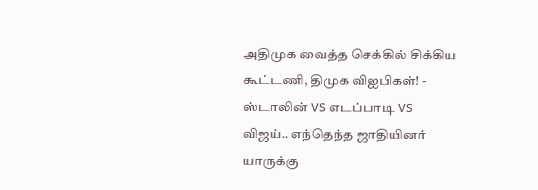அதிமுக வைத்த செக்கில் சிக்கிய கூட்டணி, திமுக விஐபிகள்! -
ஸ்டாலின் VS எடப்பாடி VS விஜய்.. எந்தெந்த ஜாதியினர் யாருக்கு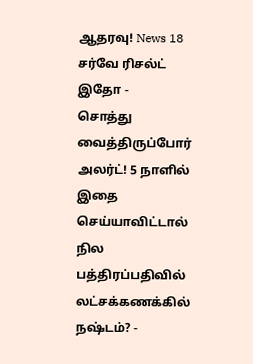ஆதரவு! News 18 சர்வே ரிசல்ட் இதோ -
சொத்து வைத்திருப்போர் அலர்ட்! 5 நாளில் இதை செய்யாவிட்டால் நில பத்திரப்பதிவில் லட்சக்கணக்கில் நஷ்டம்? -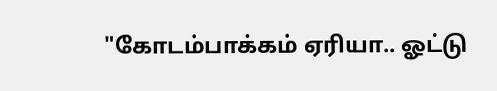"கோடம்பாக்கம் ஏரியா.. ஓட்டு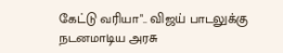கேட்டு வரியா".. விஜய் பாடலுக்கு நடனமாடிய அரசு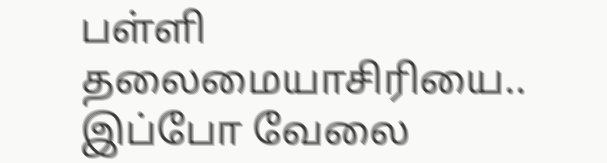பள்ளி தலைமையாசிரியை.. இப்போ வேலை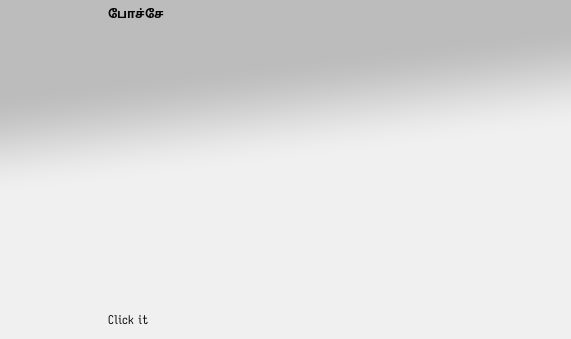போச்சே












Click it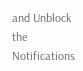and Unblock the Notifications